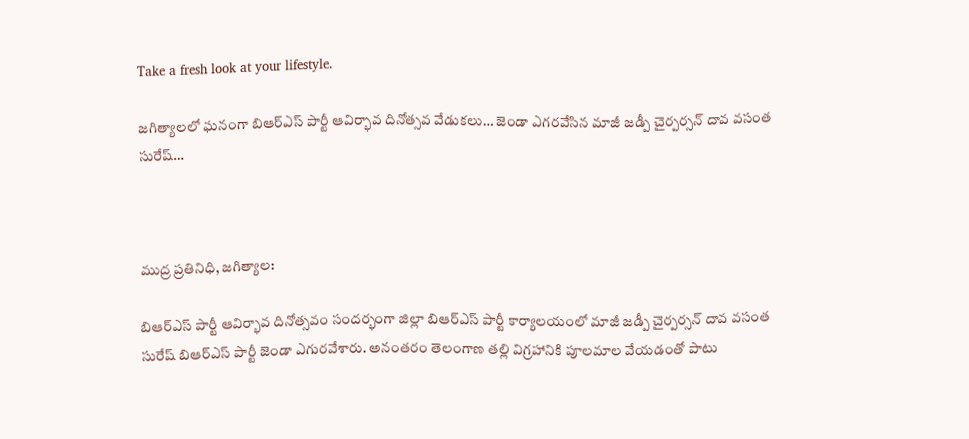Take a fresh look at your lifestyle.

జగిత్యాలలో ఘనంగా బిఆర్ఎస్ పార్టీ ఆవిర్భావ దినోత్సవ వేడుకలు… జెండా ఎగరవేసిన మాజీ జడ్పీ చైర్పర్సన్ దావ వసంత సురేష్…



ముద్ర ప్రతినిధి, జగిత్యాల:

బిఆర్ఎస్ పార్టీ ఆవిర్భావ దినోత్సవం సందర్భంగా జిల్లా బిఆర్ఎస్ పార్టీ కార్యాలయంలో మాజీ జడ్పీ చైర్పర్సన్ దావ వసంత సురేష్ బిఆర్ఎస్ పార్టీ జెండా ఎగురవేశారు. అనంతరం తెలంగాణ తల్లి విగ్రహానికి పూలమాల వేయడంతో పాటు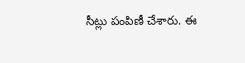సీట్లు పంపిణీ చేశారు. ఈ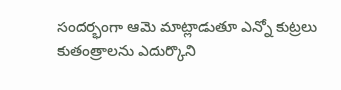సందర్భంగా ఆమె మాట్లాడుతూ ఎన్నో కుట్రలు కుతంత్రాలను ఎదుర్కొని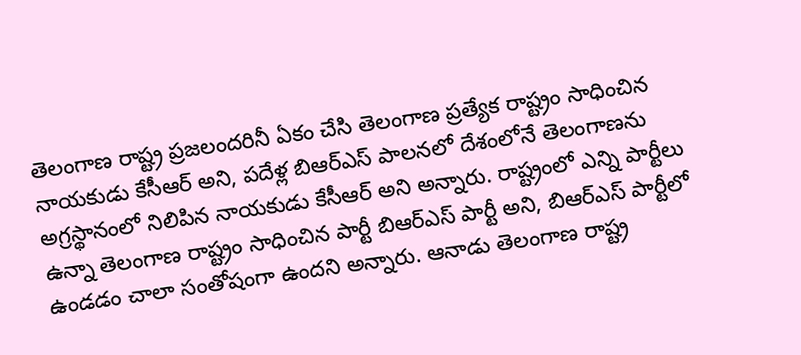తెలంగాణ రాష్ట్ర ప్రజలందరినీ ఏకం చేసి తెలంగాణ ప్రత్యేక రాష్ట్రం సాధించిన నాయకుడు కేసీఆర్ అని, పదేళ్ల బిఆర్ఎస్ పాలనలో దేశంలోనే తెలంగాణను అగ్రస్థానంలో నిలిపిన నాయకుడు కేసీఆర్ అని అన్నారు. రాష్ట్రంలో ఎన్ని పార్టీలు ఉన్నా తెలంగాణ రాష్ట్రం సాధించిన పార్టీ బిఆర్ఎస్ పార్టీ అని, బిఆర్ఎస్ పార్టీలో ఉండడం చాలా సంతోషంగా ఉందని అన్నారు. ఆనాడు తెలంగాణ రాష్ట్ర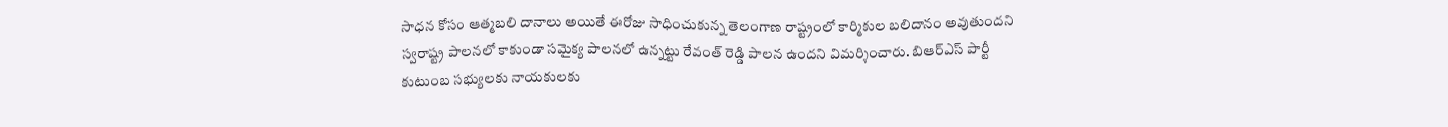సాధన కోసం ఆత్మబలి దానాలు అయితే ఈరోజు సాధించుకున్న తెలంగాణ రాష్ట్రంలో కార్మికుల బలిదానం అవుతుందని స్వరాష్ట్ర పాలనలో కాకుండా సమైక్య పాలనలో ఉన్నట్టు రేవంత్ రెడ్డి పాలన ఉందని విమర్శించారు. బిఆర్ఎస్ పార్టీ కుటుంబ సభ్యులకు నాయకులకు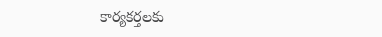కార్యకర్తలకు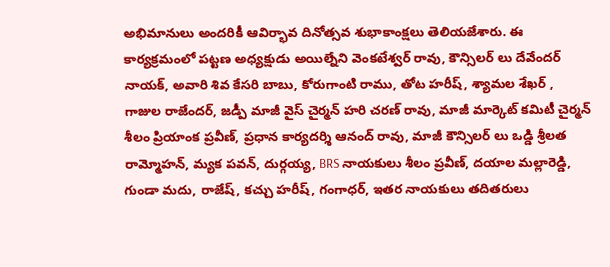అభిమానులు అందరికీ ఆవిర్భావ దినోత్సవ శుభాకాంక్షలు తెలియజేశారు. ఈ కార్యక్రమంలో పట్టణ అధ్యక్షుడు అయిల్నేని వెంకటేశ్వర్ రావు, కౌన్సిలర్ లు దేవేందర్ నాయక్, అవారి శివ కేసరి బాబు, కోరుగాంటి రాము, తోట హరీష్, శ్యామల శేఖర్ , గాజుల రాజేందర్, జడ్పీ మాజీ వైస్ చైర్మన్ హరి చరణ్ రావు, మాజీ మార్కెట్ కమిటీ చైర్మన్ శీలం ప్రియాంక ప్రవీణ్, ప్రధాన కార్యదర్శి ఆనంద్ రావు, మాజీ కౌన్సిలర్ లు ఒడ్డి శ్రీలత రామ్మోహన్, మ్యక పవన్, దుర్గయ్య, BRS నాయకులు శీలం ప్రవీణ్, దయాల మల్లారెడ్డి, గుండా మదు, రాజేష్, కచ్చు హరీష్, గంగాధర్, ఇతర నాయకులు తదితరులు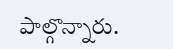పాల్గొన్నారు.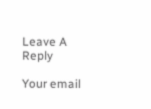Leave A Reply

Your email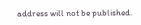address will not be published.